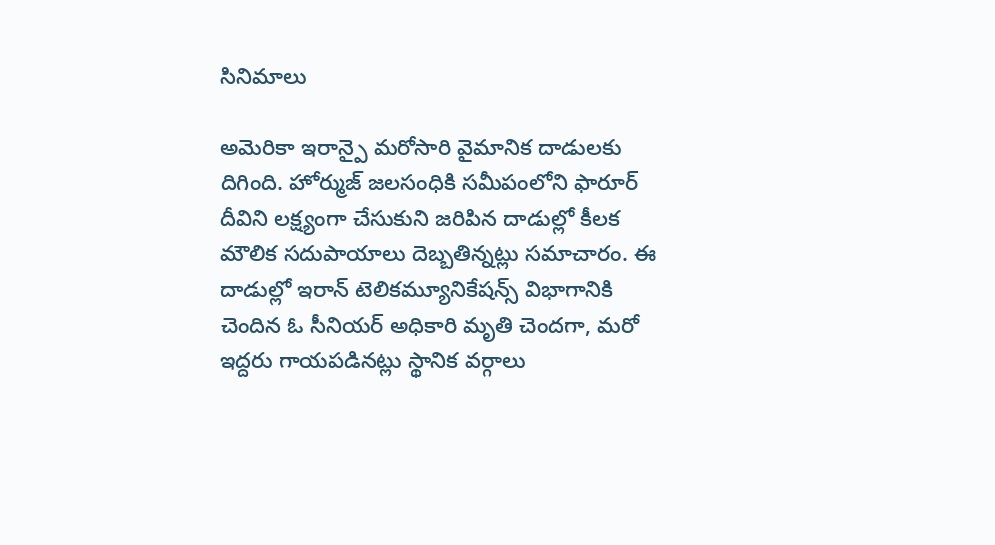సినిమాలు

అమెరికా ఇరాన్పై మరోసారి వైమానిక దాడులకు దిగింది. హోర్ముజ్ జలసంధికి సమీపంలోని ఫారూర్ దీవిని లక్ష్యంగా చేసుకుని జరిపిన దాడుల్లో కీలక మౌలిక సదుపాయాలు దెబ్బతిన్నట్లు సమాచారం. ఈ దాడుల్లో ఇరాన్ టెలికమ్యూనికేషన్స్ విభాగానికి చెందిన ఓ సీనియర్ అధికారి మృతి చెందగా, మరో ఇద్దరు గాయపడినట్లు స్థానిక వర్గాలు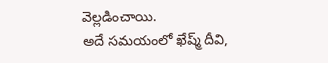వెల్లడించాయి.
అదే సమయంలో ఖేష్మ్ దీవి,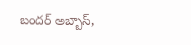బందర్ అబ్బాస్,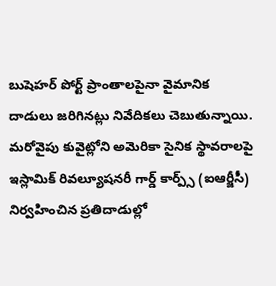బుషెహర్ పోర్ట్ ప్రాంతాలపైనా వైమానిక దాడులు జరిగినట్లు నివేదికలు చెబుతున్నాయి. మరోవైపు కువైట్లోని అమెరికా సైనిక స్థావరాలపై ఇస్లామిక్ రివల్యూషనరీ గార్డ్ కార్ప్స్ (ఐఆర్జీసీ) నిర్వహించిన ప్రతిదాడుల్లో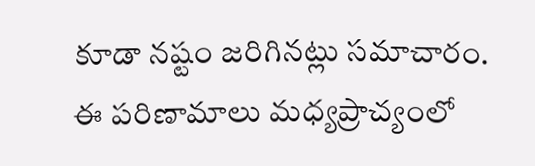కూడా నష్టం జరిగినట్లు సమాచారం. ఈ పరిణామాలు మధ్యప్రాచ్యంలో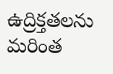ఉద్రిక్తతలను మరింత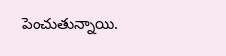పెంచుతున్నాయి.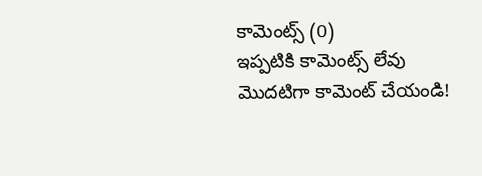కామెంట్స్ (0)
ఇప్పటికి కామెంట్స్ లేవు
మొదటిగా కామెంట్ చేయండి!